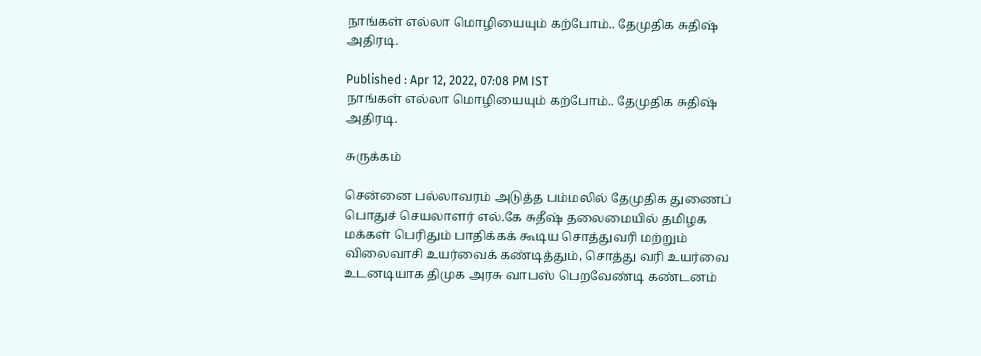நாங்கள் எல்லா மொழியையும் கற்போம்.. தேமுதிக சுதிஷ் அதிரடி.

Published : Apr 12, 2022, 07:08 PM IST
நாங்கள் எல்லா மொழியையும் கற்போம்.. தேமுதிக சுதிஷ் அதிரடி.

சுருக்கம்

சென்னை பல்லாவரம் அடுத்த பம்மலில் தேமுதிக துணைப் பொதுச் செயலாளர் எல்.கே சுதீஷ் தலைமையில் தமிழக மக்கள் பெரிதும் பாதிக்கக் கூடிய சொத்துவரி மற்றும் விலைவாசி உயர்வைக் கண்டித்தும், சொத்து வரி உயர்வை உடனடியாக திமுக அரசு வாபஸ் பெறவேண்டி கண்டனம்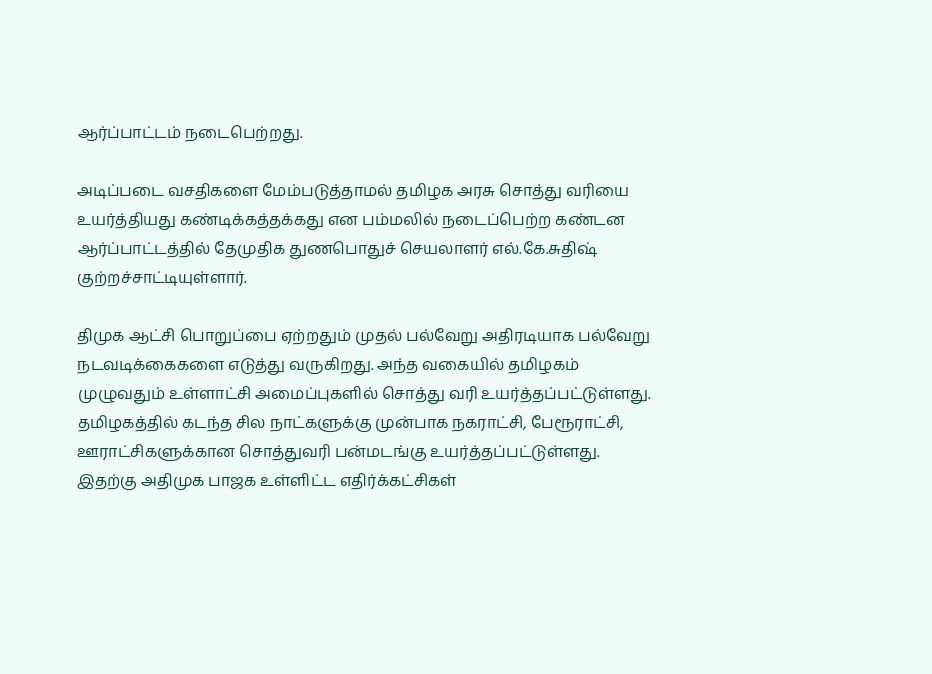ஆர்ப்பாட்டம் நடைபெற்றது.

அடிப்படை வசதிகளை மேம்படுத்தாமல் தமிழக அரசு சொத்து வரியை உயர்த்தியது கண்டிக்கத்தக்கது என பம்மலில் நடைப்பெற்ற கண்டன ஆர்ப்பாட்டத்தில் தேமுதிக துணபொதுச் செயலாளர் எல்.கே.சுதிஷ் குற்றச்சாட்டியுள்ளார்.

திமுக ஆட்சி பொறுப்பை ஏற்றதும் முதல் பல்வேறு அதிரடியாக பல்வேறு நடவடிக்கைகளை எடுத்து வருகிறது. அந்த வகையில் தமிழகம் முழுவதும் உள்ளாட்சி அமைப்புகளில் சொத்து வரி உயர்த்தப்பட்டுள்ளது. தமிழகத்தில் கடந்த சில நாட்களுக்கு முன்பாக நகராட்சி, பேரூராட்சி, ஊராட்சிகளுக்கான சொத்துவரி பன்மடங்கு உயர்த்தப்பட்டுள்ளது. இதற்கு அதிமுக பாஜக உள்ளிட்ட எதிர்க்கட்சிகள்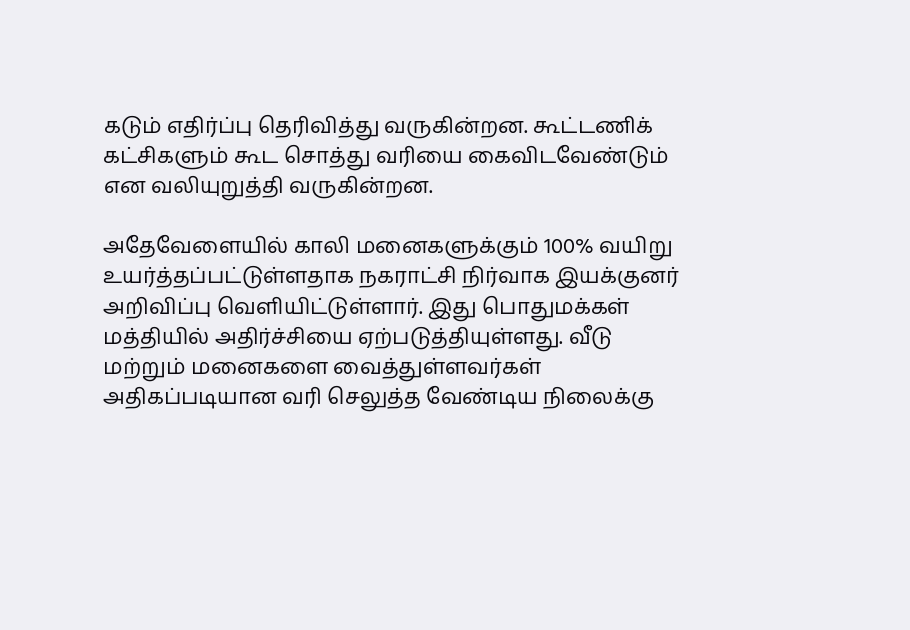கடும் எதிர்ப்பு தெரிவித்து வருகின்றன. கூட்டணிக் கட்சிகளும் கூட சொத்து வரியை கைவிடவேண்டும் என வலியுறுத்தி வருகின்றன.

அதேவேளையில் காலி மனைகளுக்கும் 100% வயிறு உயர்த்தப்பட்டுள்ளதாக நகராட்சி நிர்வாக இயக்குனர் அறிவிப்பு வெளியிட்டுள்ளார். இது பொதுமக்கள் மத்தியில் அதிர்ச்சியை ஏற்படுத்தியுள்ளது. வீடு மற்றும் மனைகளை வைத்துள்ளவர்கள் அதிகப்படியான வரி செலுத்த வேண்டிய நிலைக்கு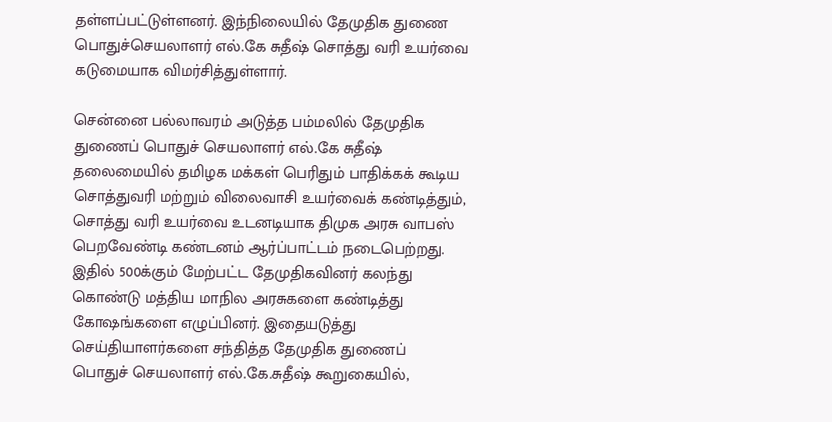தள்ளப்பட்டுள்ளனர். இந்நிலையில் தேமுதிக துணை பொதுச்செயலாளர் எல்.கே சுதீஷ் சொத்து வரி உயர்வை கடுமையாக விமர்சித்துள்ளார்.

சென்னை பல்லாவரம் அடுத்த பம்மலில் தேமுதிக துணைப் பொதுச் செயலாளர் எல்.கே சுதீஷ் தலைமையில் தமிழக மக்கள் பெரிதும் பாதிக்கக் கூடிய சொத்துவரி மற்றும் விலைவாசி உயர்வைக் கண்டித்தும், சொத்து வரி உயர்வை உடனடியாக திமுக அரசு வாபஸ் பெறவேண்டி கண்டனம் ஆர்ப்பாட்டம் நடைபெற்றது. இதில் 500க்கும் மேற்பட்ட தேமுதிகவினர் கலந்து கொண்டு மத்திய மாநில அரசுகளை கண்டித்து கோஷங்களை எழுப்பினர். இதையடுத்து செய்தியாளர்களை சந்தித்த தேமுதிக துணைப் பொதுச் செயலாளர் எல்.கே.சுதீஷ் கூறுகையில்,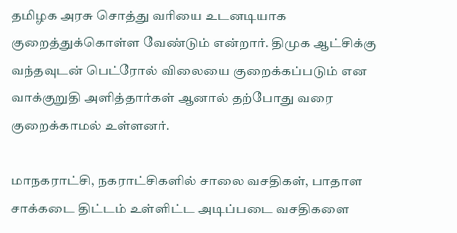தமிழக அரசு சொத்து வரியை உடனடியாக குறைத்துக்கொள்ள வேண்டும் என்றார். திமுக ஆட்சிக்கு வந்தவுடன் பெட்ரோல் விலையை குறைக்கப்படும் என வாக்குறுதி அளித்தார்கள் ஆனால் தற்போது வரை குறைக்காமல் உள்ளனர்.

மாநகராட்சி, நகராட்சிகளில் சாலை வசதிகள், பாதாள சாக்கடை திட்டம் உள்ளிட்ட அடிப்படை வசதிகளை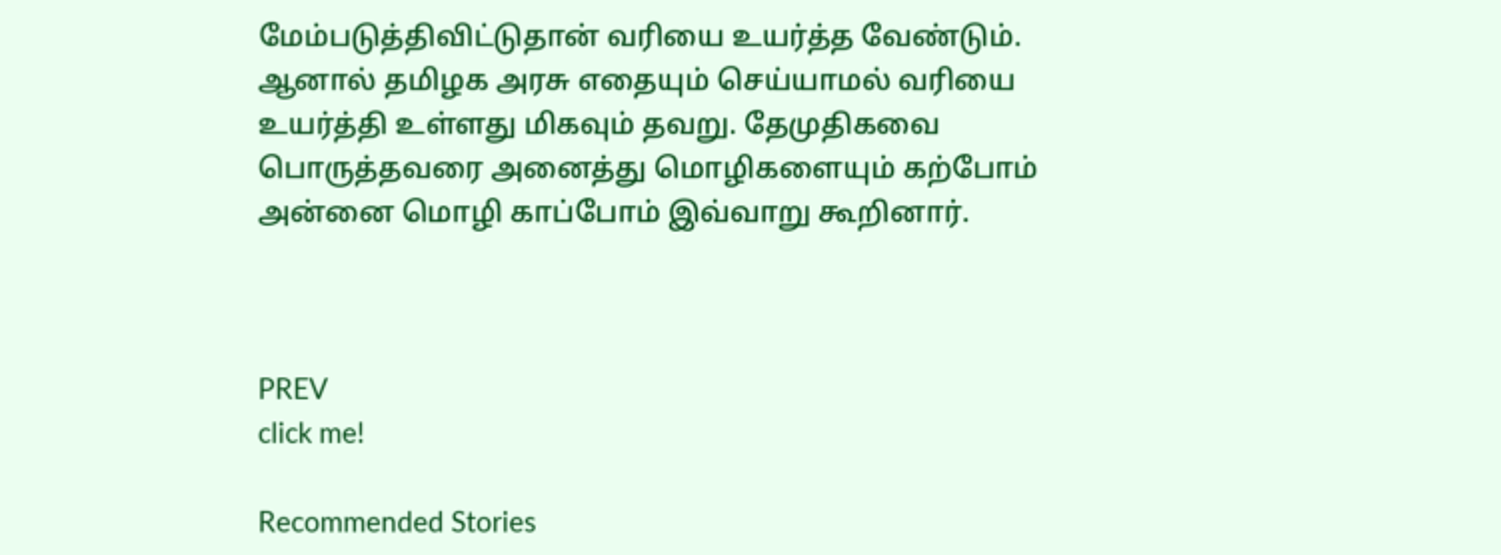மேம்படுத்திவிட்டுதான் வரியை உயர்த்த வேண்டும். ஆனால் தமிழக அரசு எதையும் செய்யாமல் வரியை உயர்த்தி உள்ளது மிகவும் தவறு. தேமுதிகவை பொருத்தவரை அனைத்து மொழிகளையும் கற்போம் அன்னை மொழி காப்போம் இவ்வாறு கூறினார்.



PREV
click me!

Recommended Stories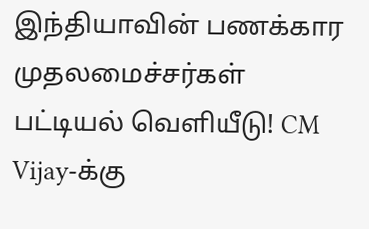இந்தியாவின் பணக்கார முதலமைச்சர்கள் பட்டியல் வெளியீடு! CM Vijay-க்கு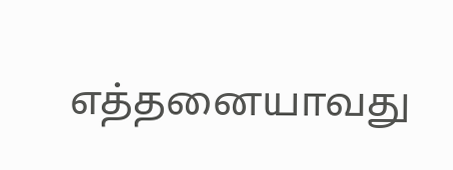எத்தனையாவது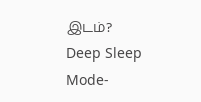இடம்?
Deep Sleep Mode-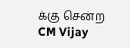க்கு சென்ற CM Vijay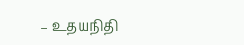– உதயநிதி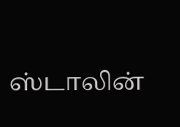ஸ்டாலின்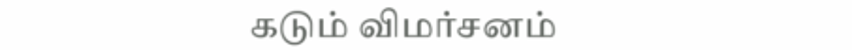கடும் விமர்சனம்